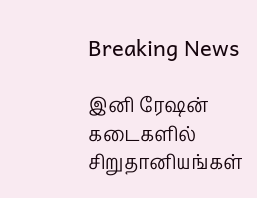Breaking News

இனி ரேஷன் கடைகளில் சிறுதானியங்கள்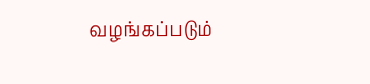வழங்கப்படும்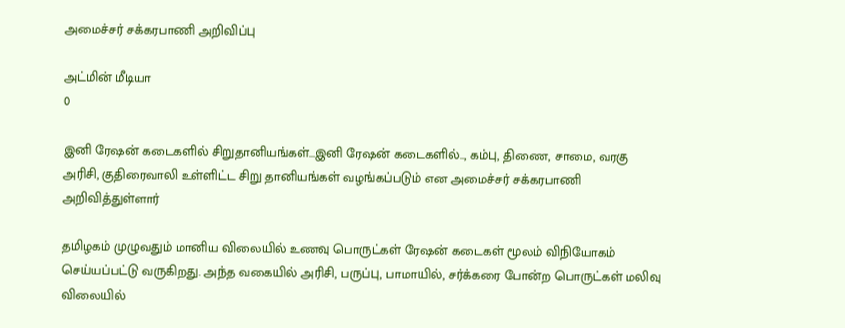அமைச்சர் சக்கரபாணி அறிவிப்பு

அட்மின் மீடியா
0

இனி ரேஷன் கடைகளில் சிறுதானியங்கள்...இனி ரேஷன் கடைகளில்.., கம்பு, திணை, சாமை, வரகு அரிசி, குதிரைவாலி உள்ளிட்ட சிறு தானியங்கள் வழங்கப்படும் என அமைச்சர் சக்கரபாணி அறிவித்துள்ளார்

தமிழகம் முழுவதும் மானிய விலையில் உணவு பொருட்கள் ரேஷன் கடைகள் மூலம் விநியோகம் செய்யப்பட்டு வருகிறது. அந்த வகையில் அரிசி, பருப்பு, பாமாயில், சர்க்கரை போன்ற பொருட்கள் மலிவு விலையில்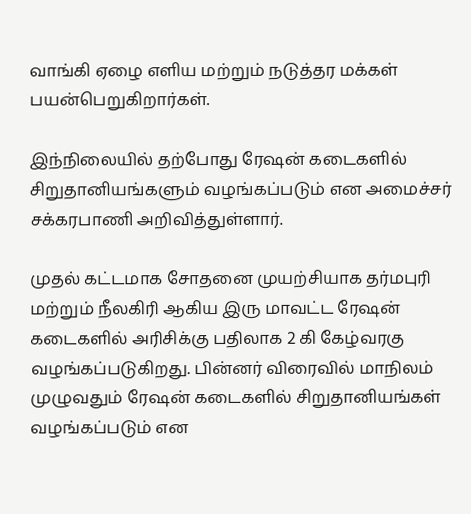வாங்கி ஏழை எளிய மற்றும் நடுத்தர மக்கள் பயன்பெறுகிறார்கள்.

இந்நிலையில் தற்போது ரேஷன் கடைகளில் சிறுதானியங்களும் வழங்கப்படும் என அமைச்சர் சக்கரபாணி அறிவித்துள்ளார்.

முதல் கட்டமாக சோதனை முயற்சியாக தர்மபுரி மற்றும் நீலகிரி ஆகிய இரு மாவட்ட ரேஷன் கடைகளில் அரிசிக்கு பதிலாக 2 கி கேழ்வரகு வழங்கப்படுகிறது. பின்னர் விரைவில் மாநிலம் முழுவதும் ரேஷன் கடைகளில் சிறுதானியங்கள் வழங்கப்படும் என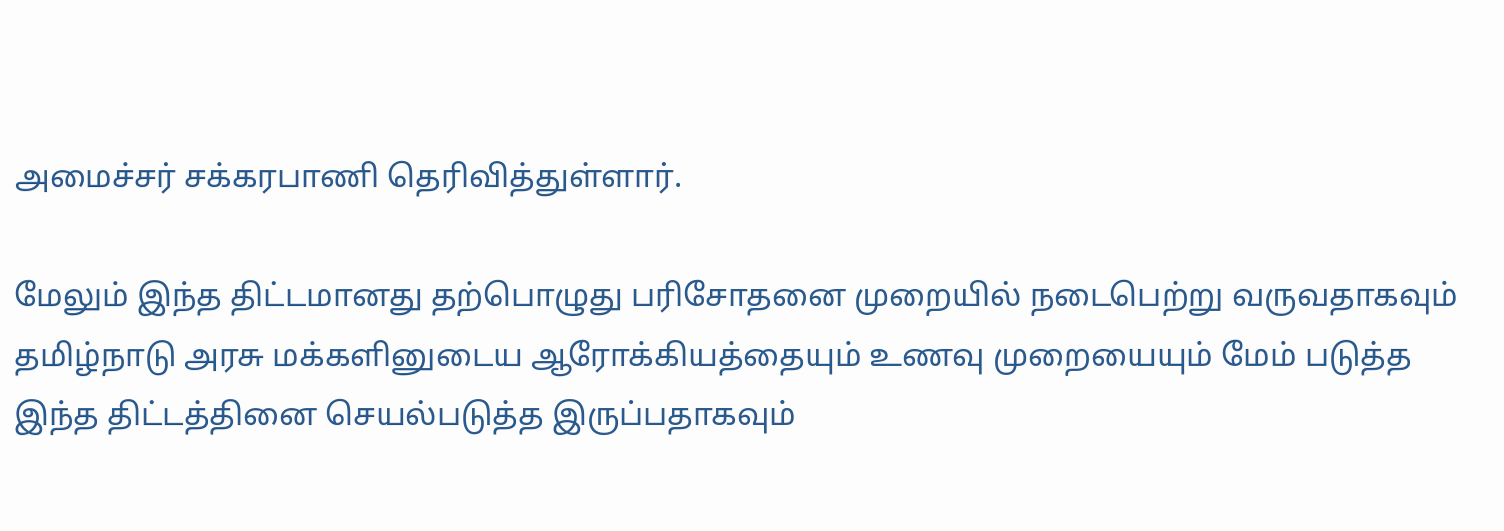அமைச்சர் சக்கரபாணி தெரிவித்துள்ளார்.

மேலும் இந்த திட்டமானது தற்பொழுது பரிசோதனை முறையில் நடைபெற்று வருவதாகவும் தமிழ்நாடு அரசு மக்களினுடைய ஆரோக்கியத்தையும் உணவு முறையையும் மேம் படுத்த இந்த திட்டத்தினை செயல்படுத்த இருப்பதாகவும்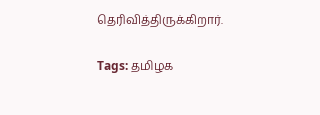தெரிவித்திருக்கிறார்.

Tags: தமிழக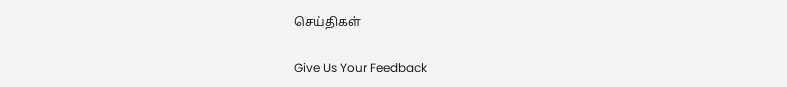செய்திகள்

Give Us Your Feedback